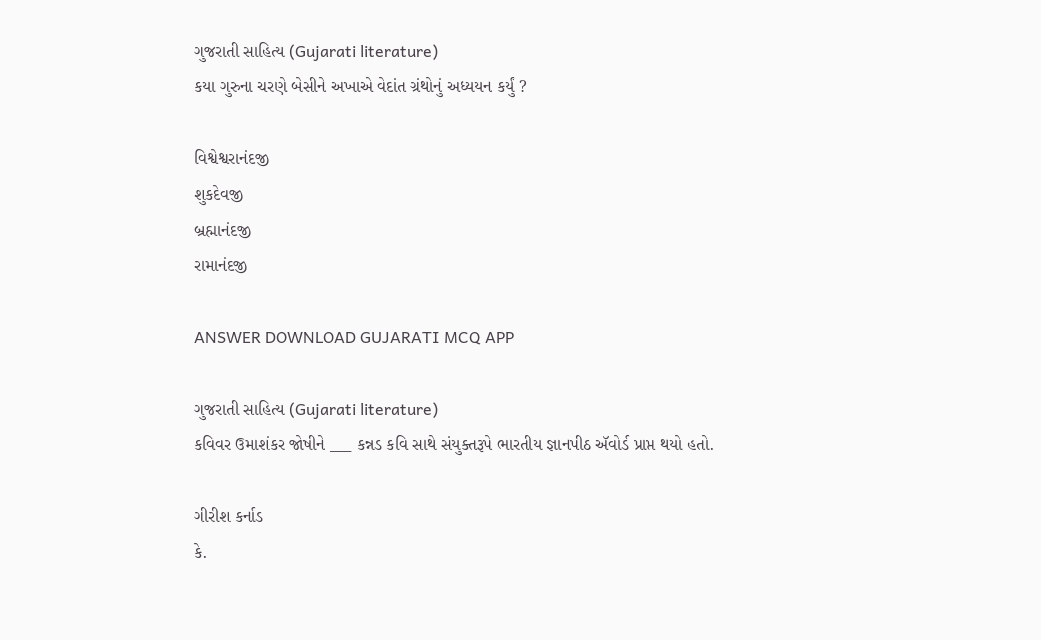ગુજરાતી સાહિત્ય (Gujarati literature)
કયા ગુરુના ચરણે બેસીને અખાએ વેદાંત ગ્રંથોનું અધ્યયન કર્યું ?

વિશ્વેશ્વરાનંદજી
શુકદેવજી
બ્રહ્માનંદજી
રામાનંદજી

ANSWER DOWNLOAD GUJARATI MCQ APP

ગુજરાતી સાહિત્ય (Gujarati literature)
કવિવર ઉમાશંકર જોષીને ___ કન્નડ કવિ સાથે સંયુક્તરૂપે ભારતીય જ્ઞાનપીઠ ઍવોર્ડ પ્રાપ્ત થયો હતો.

ગીરીશ કર્નાડ
કે.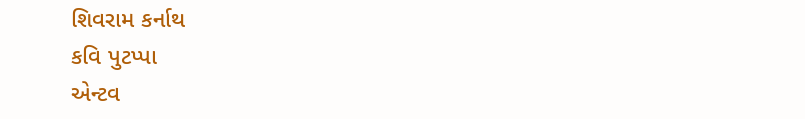શિવરામ કર્નાથ
કવિ પુટપ્પા
એન્ટવ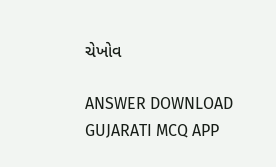ચેખોવ

ANSWER DOWNLOAD GUJARATI MCQ APP